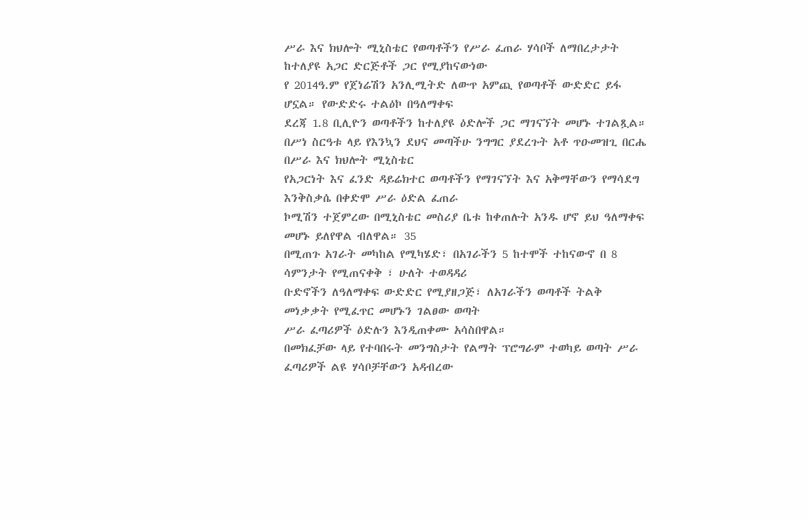ሥራ እና ክህሎት ሚኒስቴር የወጣቶችን የሥራ ፈጠራ ሃሳቦች ለማበረታታት ከተለያዩ አጋር ድርጅቶች ጋር የሚያከናውነው
የ 2014ዓ.ም የጀነሬሽን አንሊሚትድ ለውጥ አምጪ የወጣቶች ውድድር ይፋ ሆኗል። የውድድሩ ተልዕኮ በዓለማቀፍ
ደረጃ 1.8 ቢሊዮን ወጣቶችን ከተለያዩ ዕድሎች ጋር ማገናኘት መሆኑ ተገልጿል።
በሥነ ስርዓቱ ላይ የእንኳን ደህና መጣችሁ ንግግር ያደረጉት አቶ ጥዑመዝጊ በርሔ በሥራ እና ክህሎት ሚኒስቴር
የአጋርነት እና ፈንድ ዳይሬክተር ወጣቶችን የማገናኘት እና አቅማቸውን የማሳደግ እንቅስቃሴ በቀድሞ ሥራ ዕድል ፈጠራ
ኮሚሽን ተጀምረው በሚኒስቴር መስሪያ ቤቱ ከቀጠሉት አንዱ ሆኖ ይህ ዓለማቀፍ መሆኑ ይለየዋል ብለዋል። 35
በሚጠጉ አገራት መካከል የሚካሄድ፣ በአገራችን 5 ከተሞች ተከናውኖ በ 8 ሳምንታት የሚጠናቀቅ ፣ ሁለት ተወዳዳሪ
ቡድኖችን ለዓለማቀፍ ውድድር የሚያዘጋጅ፣ ለአገራችን ወጣቶች ትልቅ መነቃቃት የሚፈጥር መሆኑን ገልፀው ወጣት
ሥራ ፈጣሪዎች ዕድሉን እንዲጠቀሙ አሳስበዋል።
በመክፈቻው ላይ የተባበሩት መንግስታት የልማት ፕሮግራም ተወካይ ወጣት ሥራ ፈጣሪዎች ልዩ ሃሳቦቻቸውን አዳብረው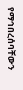የማኅበረሰባቸውን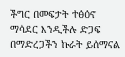ችግር በመፍታት ተፅዕኖ ማሳደር እንዲችሉ ድጋፍ በማድረጋችን ኩራት ይሰማናል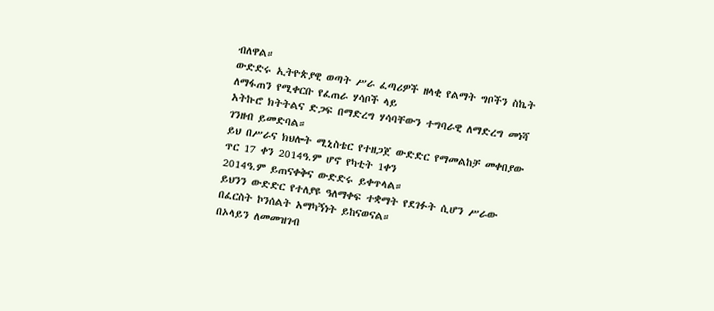ብለዋል።
ውድድሩ ኢትዮጵያዊ ወጣት ሥራ ፈጣሪዎች ዘላቂ የልማት ግቦችን ስኬት ለማፋጠን የሚቀርቡ የፈጠራ ሃሳቦች ላይ
አትኩሮ ክትትልና ድጋፍ በማድረግ ሃሳባቸውን ተግባራዊ ለማድረግ መነሻ ገንዘብ ይመድባል።
ይህ በሥራና ክህሎት ሚኒስቴር የተዘጋጀ ውድድር የማመልከቻ መቀበያው ጥር 17 ቀን 2014ዓ.ም ሆኖ የካቲት 1ቀን
2014ዓ.ም ይጠናቀቅና ውድድሩ ይቀጥላል።
ይህንን ውድድር የተለያዩ ዓለማቀፍ ተቋማት የደገፉት ሲሆን ሥራው በፈርስት ኮንሰልት አማካኝነት ይከናወናል።
በኦላይን ለመመዝገብ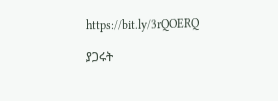https://bit.ly/3rQOERQ

ያጋሩት